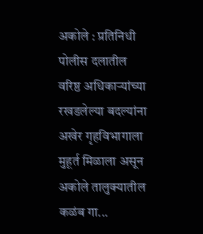अकोले : प्रतिनिधी पोलीस दलातील वरिष्ठ अधिकाऱ्यांच्या रखडलेल्या बदल्यांना अखेर गृहविभागाला मुहूर्त मिळाला असून अकोले तालुक्यातील कळंब गा...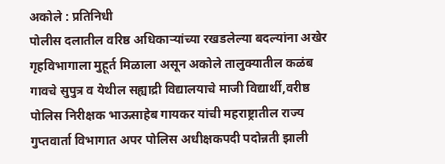अकोले : प्रतिनिधी
पोलीस दलातील वरिष्ठ अधिकाऱ्यांच्या रखडलेल्या बदल्यांना अखेर गृहविभागाला मुहूर्त मिळाला असून अकोले तालुक्यातील कळंब गावचे सुपुत्र व येथील सह्याद्री विद्यालयाचे माजी विद्यार्थी,वरीष्ठ पोलिस निरीक्षक भाऊसाहेब गायकर यांची महराष्ट्रातील राज्य गुप्तवार्ता विभागात अपर पोलिस अधीक्षकपदी पदोन्नती झाली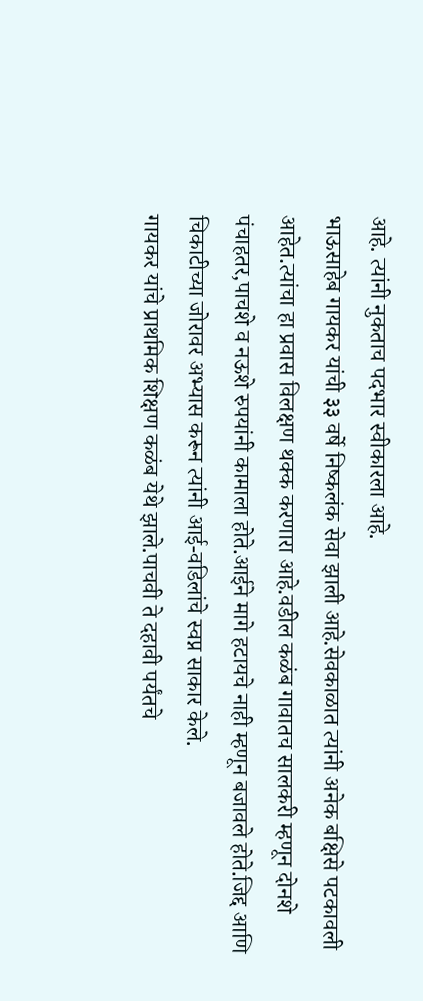आहे. त्यांनी नुकताच पदभार स्वीकारला आहे.
भाऊसाहेब गायकर यांची ३३ वर्षे निष्कलंक सेवा झाली आहे.सेवकाळात त्यांनी अनेक बक्षिसे पटकावली आहेत.त्यांचा हा प्रवास विलक्षण थक्क करणारा आहे.वडील कळंब गावातच सालकरी म्हणून दोनशे पंचाहतर,पाचशे व नऊशे रुपयांनी कामाला होते.आईने मागे हटायचे नाही म्हणून बजावले होते.जिद्द आणि चिकाटीच्या जोरावर अभ्यास करून त्यांनी आई-वडिलांचे स्वप्न साकार केले.
गायकर यांचे प्राथमिक शिक्षण कळंब येथे झाले.पाचवी ते दहावी पर्यंतचे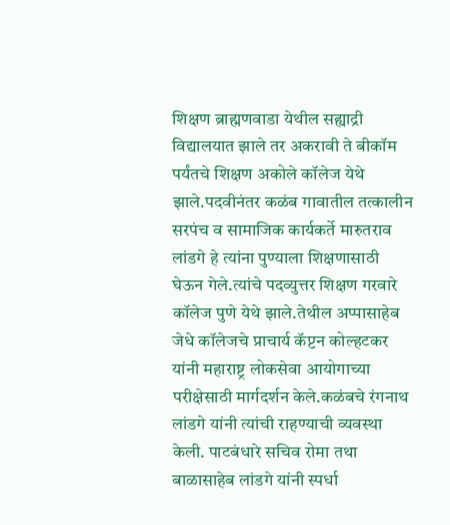शिक्षण ब्राह्मणवाडा येथील सह्याद्री विद्यालयात झाले तर अकरावी ते बीकॉम पर्यंतचे शिक्षण अकोले कॉलेज येथे झाले.पदवीनंतर कळंब गावातील तत्कालीन सरपंच व सामाजिक कार्यकर्ते मारुतराव लांडगे हे त्यांना पुण्याला शिक्षणासाठी घेऊन गेले.त्यांचे पदव्युत्तर शिक्षण गरवारे कॉलेज पुणे येथे झाले.तेथील अप्पासाहेब जेधे कॉलेजचे प्राचार्य कॅप्टन कोल्हटकर यांनी महाराष्ट्र लोकसेवा आयोगाच्या परीक्षेसाठी मार्गदर्शन केले.कळंबचे रंगनाथ लांडगे यांनी त्यांची राहण्याची व्यवस्था केली. पाटबंधारे सचिव रोमा तथा बाळासाहेब लांडगे यांनी स्पर्धा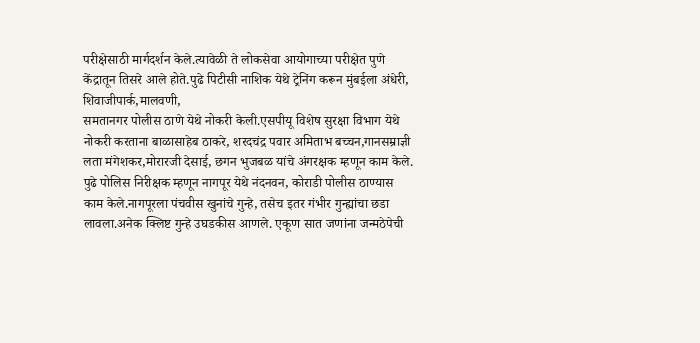परीक्षेसाठी मार्गदर्शन केले.त्यावेळी ते लोकसेवा आयोगाच्या परीक्षेत पुणे केंद्रातून तिसरे आले होते.पुढे पिटीसी नाशिक येथे ट्रेनिंग करून मुंबईला अंधेरी, शिवाजीपार्क,मालवणी,
समतानगर पोलीस ठाणे येथे नोकरी केली.एसपीयू विशेष सुरक्षा विभाग येथे नोकरी करताना बाळासाहेब ठाकरे, शरदचंद्र पवार अमिताभ बच्चन,गानसम्राज्ञी लता मंगेशकर,मोरारजी देसाई, छगन भुजबळ यांचे अंगरक्षक म्हणून काम केले. पुढे पोलिस निरीक्षक म्हणून नागपूर येथे नंदनवन, कोराडी पोलीस ठाण्यास काम केले.नागपूरला पंचवीस खुनांचे गुन्हे, तसेच इतर गंभीर गुन्ह्यांचा छडा लावला.अनेक क्लिष्ट गुन्हे उघडकीस आणले. एकूण सात जणांना जन्मठेपेची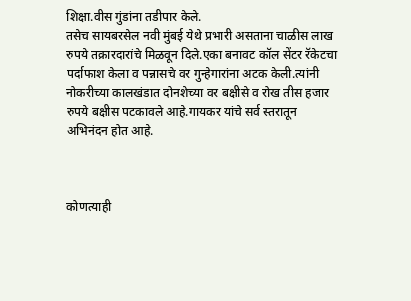शिक्षा.वीस गुंडांना तडीपार केले.
तसेच सायबरसेल नवी मुंबई येथे प्रभारी असताना चाळीस लाख रुपये तक्रारदारांचे मिळवून दिले.एका बनावट कॉल सेंटर रॅकेटचा पर्दाफाश केला व पन्नासचे वर गुन्हेगारांना अटक केली.त्यांनी नोकरीच्या कालखंडात दोनशेच्या वर बक्षीसे व रोख तीस हजार रुपये बक्षीस पटकावले आहे.गायकर यांचे सर्व स्तरातून अभिनंदन होत आहे.



कोणत्याही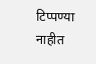टिप्पण्या नाहीत